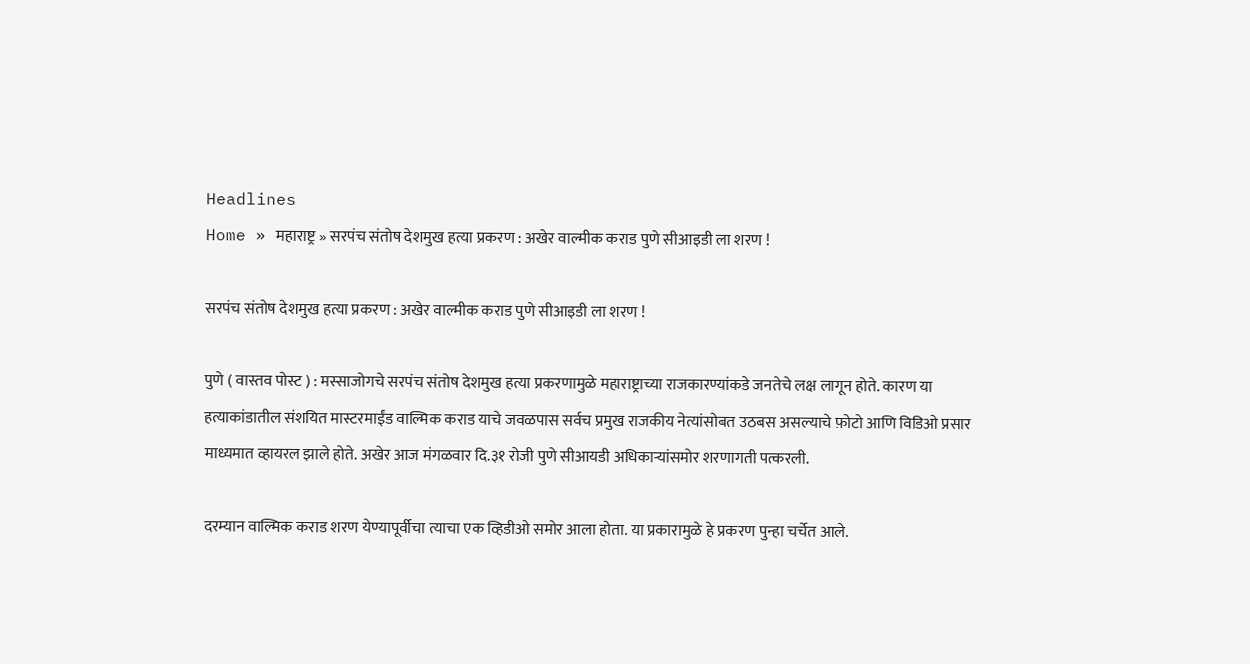Headlines
Home » महाराष्ट्र » सरपंच संतोष देशमुख हत्या प्रकरण : अखेर वाल्मीक कराड पुणे सीआइडी ला शरण !

सरपंच संतोष देशमुख हत्या प्रकरण : अखेर वाल्मीक कराड पुणे सीआइडी ला शरण !

पुणे ( वास्तव पोस्ट ) : मस्साजोगचे सरपंच संतोष देशमुख हत्या प्रकरणामुळे महाराष्ट्राच्या राजकारण्यांकडे जनतेचे लक्ष लागून होते. कारण या हत्याकांडातील संशयित मास्टरमाईंड वाल्मिक कराड याचे जवळपास सर्वच प्रमुख राजकीय नेत्यांसोबत उठबस असल्याचे फ़ोटो आणि विडिओ प्रसार माध्यमात व्हायरल झाले होते. अखेर आज मंगळवार दि.३१ रोजी पुणे सीआयडी अधिकाऱ्यांसमोर शरणागती पत्करली.

दरम्यान वाल्मिक कराड शरण येण्यापूर्वीचा त्याचा एक व्हिडीओ समोर आला होता. या प्रकारामुळे हे प्रकरण पुन्हा चर्चेत आले.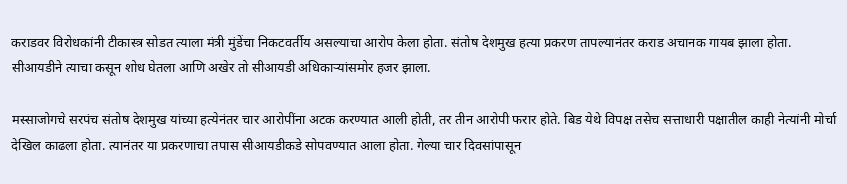कराडवर विरोधकांनी टीकास्त्र सोडत त्याला मंत्री मुंडेंचा निकटवर्तीय असल्याचा आरोप केला होता. संतोष देशमुख हत्या प्रकरण तापल्यानंतर कराड अचानक गायब झाला होता. सीआयडीने त्याचा कसून शोध घेतला आणि अखेर तो सीआयडी अधिकाऱ्यांसमोर हजर झाला.

मस्साजोगचे सरपंच संतोष देशमुख यांच्या हत्येनंतर चार आरोपींना अटक करण्यात आली होती, तर तीन आरोपी फरार होते. बिड येथे विपक्ष तसेच सत्ताधारी पक्षातील काही नेत्यांनी मोर्चा देखिल काढला होता. त्यानंतर या प्रकरणाचा तपास सीआयडीकडे सोपवण्यात आला होता. गेल्या चार दिवसांपासून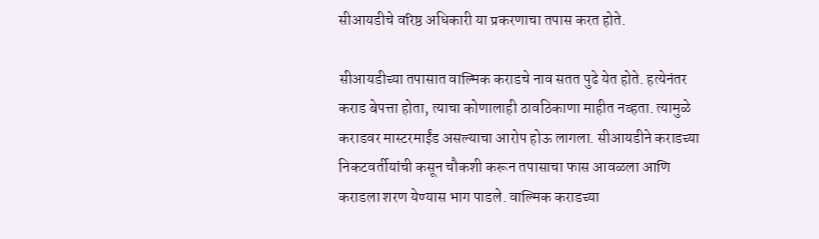सीआयडीचे वरिष्ठ अधिकारी या प्रकरणाचा तपास करत होते.

सीआयडीच्या तपासात वाल्मिक कराडचे नाव सतत पुढे येत होते. हत्येनंतर कराड बेपत्ता होता, त्याचा कोणालाही ठावठिकाणा माहीत नव्हता. त्यामुळे कराडवर मास्टरमाईंड असल्याचा आरोप होऊ लागला. सीआयडीने कराडच्या निकटवर्तीयांची कसून चौकशी करून तपासाचा फास आवळला आणि कराडला शरण येण्यास भाग पाडले. वाल्मिक कराडच्या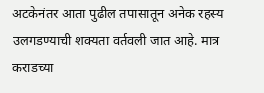अटकेनंतर आता पुढील तपासातून अनेक रहस्य उलगडण्याची शक्यता वर्तवली जात आहे. मात्र कराडच्या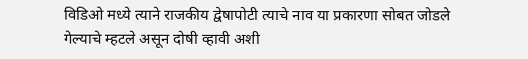विडिओ मध्ये त्याने राजकीय द्वेषापोटी त्याचे नाव या प्रकारणा सोबत जोडले गेल्याचे म्हटले असून दोषी व्हावी अशी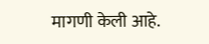मागणी केली आहे.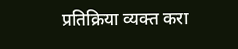प्रतिक्रिया व्यक्त करा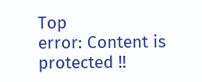Top
error: Content is protected !!